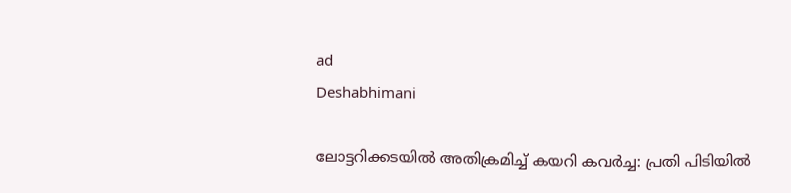ad
Deshabhimani

ലോട്ടറിക്കടയിൽ അതിക്രമിച്ച് കയറി കവർച്ച: പ്രതി പിടിയിൽ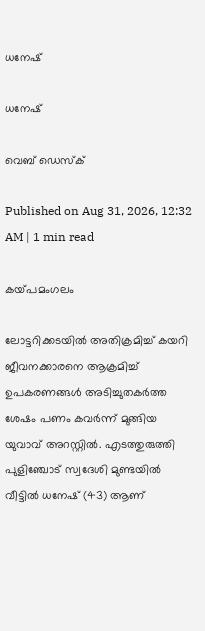ധനേഷ്

ധനേഷ്

വെബ് ഡെസ്ക്

Published on Aug 31, 2026, 12:32 AM | 1 min read

കയ്‌പമംഗലം

ലോട്ടറിക്കടയിൽ അതിക്രമിച്ച് കയറി ജീവനക്കാരനെ ആക്രമിച്ച് ഉപകരണങ്ങൾ അടിച്ചുതകർത്ത ശേഷം പണം കവർന്ന് മുങ്ങിയ യുവാവ് അറസ്റ്റിൽ. എടത്തുരുത്തി പുളിഞ്ചോട് സ്വദേശി മുണ്ടയിൽ വീട്ടിൽ ധനേഷ് (43) ആണ്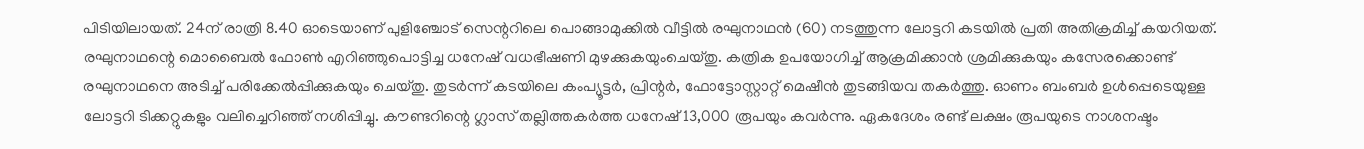പിടിയിലായത്. 24ന് രാത്രി 8.40 ഓടെയാണ് പുളിഞ്ചോട് സെന്ററിലെ പൊങ്ങാമുക്കിൽ വീട്ടിൽ രഘുനാഥൻ (60) നടത്തുന്ന ലോട്ടറി കടയിൽ പ്രതി അതിക്രമിച്ച് കയറിയത്‌. രഘുനാഥന്റെ മൊബൈൽ ഫോൺ എറിഞ്ഞുപൊട്ടിച്ച ധനേഷ് വധഭീഷണി മുഴക്കുകയുംചെയ്തു. കത്രിക ഉപയോഗിച്ച് ആക്രമിക്കാൻ ശ്രമിക്കുകയും കസേരക്കൊണ്ട് രഘുനാഥനെ അടിച്ച് പരിക്കേൽപ്പിക്കുകയും ചെയ്തു. തുടർന്ന് കടയിലെ കംപ്യൂട്ടർ, പ്രിന്റർ, ഫോട്ടോസ്റ്റാറ്റ് മെഷീൻ തുടങ്ങിയവ തകർത്തു. ഓണം ബംബർ ഉൾപ്പെടെയുള്ള ലോട്ടറി ടിക്കറ്റുകളും വലിച്ചെറിഞ്ഞ് നശിപ്പിച്ചു. കൗണ്ടറിന്റെ ഗ്ലാസ് തല്ലിത്തകർത്ത ധനേഷ് 13,000 രൂപയും കവർന്നു. ഏകദേശം രണ്ട് ലക്ഷം രൂപയുടെ നാശനഷ്ടം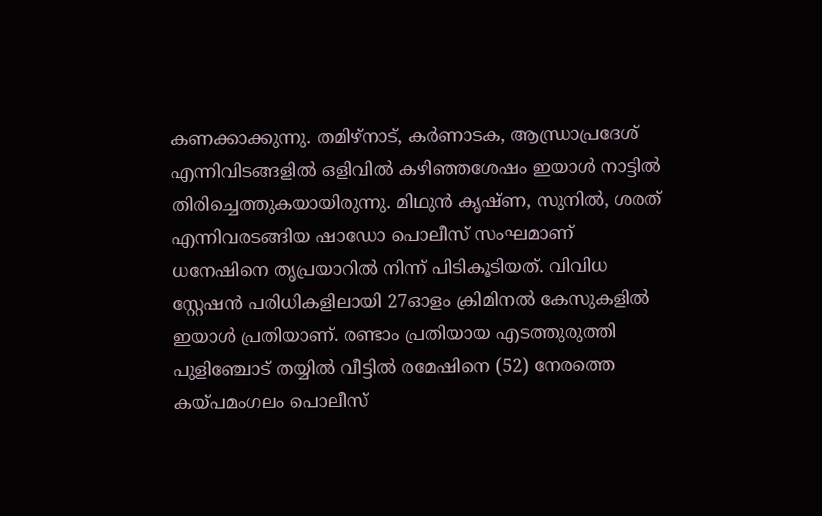കണക്കാക്കുന്നു. തമിഴ്നാട്, കർണാടക, ആന്ധ്രാപ്രദേശ് എന്നിവിടങ്ങളിൽ ഒളിവിൽ കഴിഞ്ഞശേഷം ഇയാൾ നാട്ടിൽ തിരിച്ചെത്തുകയായിരുന്നു. മിഥുൻ കൃഷ്ണ, സുനിൽ, ശരത് എന്നിവരടങ്ങിയ ഷാഡോ പൊലീസ് സംഘമാണ്‌ ധനേഷിനെ തൃപ്രയാറിൽ നിന്ന് പിടികൂടിയത്‌. വിവിധ സ്റ്റേഷൻ പരിധികളിലായി 27ഓളം ക്രിമിനൽ കേസുകളിൽ ഇയാൾ പ്രതിയാണ്. രണ്ടാം പ്രതിയായ എടത്തുരുത്തി പുളിഞ്ചോട് തയ്യിൽ വീട്ടിൽ രമേഷിനെ (52) നേരത്തെ കയ്പമംഗലം പൊലീസ്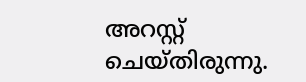അറസ്റ്റ് ചെയ്തിരുന്നു.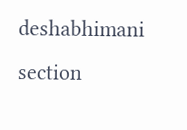deshabhimani section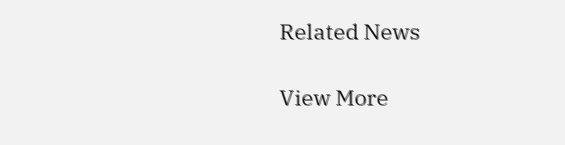Related News

View More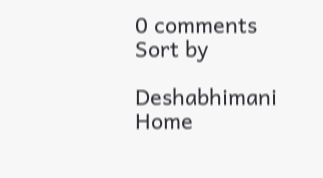0 comments
Sort by

Deshabhimani
Home